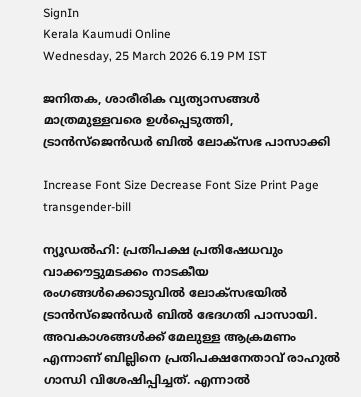SignIn
Kerala Kaumudi Online
Wednesday, 25 March 2026 6.19 PM IST

ജനിതക, ശാരീരിക വ്യത്യാസങ്ങൾ മാത്രമുള്ളവരെ ഉൾപ്പെടുത്തി, ട്രാൻസ്‌ജെൻഡർ ബിൽ ലോക്‌സഭ പാസാക്കി

Increase Font Size Decrease Font Size Print Page
transgender-bill

ന്യൂഡൽഹി: പ്രതിപക്ഷ പ്രതിഷേധവും വാക്കൗട്ടുമടക്കം നാടകീയ രംഗങ്ങൾക്കൊടുവിൽ ലോക്‌സഭയിൽ ട്രാൻസ്‌ജെൻഡർ ബിൽ ഭേദഗതി പാസായി. അവകാശങ്ങൾക്ക് മേലുള്ള ആക്രമണം എന്നാണ് ബില്ലിനെ പ്രതിപക്ഷനേതാവ് രാഹുൽ ഗാന്ധി വിശേഷിപ്പിച്ചത്. എന്നാൽ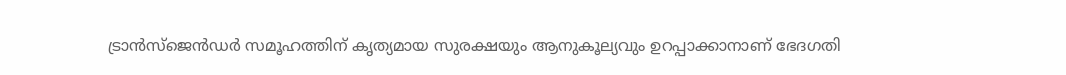ട്രാൻസ്‌ജെൻഡർ സമൂഹത്തിന് കൃത്യമായ സുരക്ഷയും ആനുകൂല്യവും ഉറപ്പാക്കാനാണ് ഭേദഗതി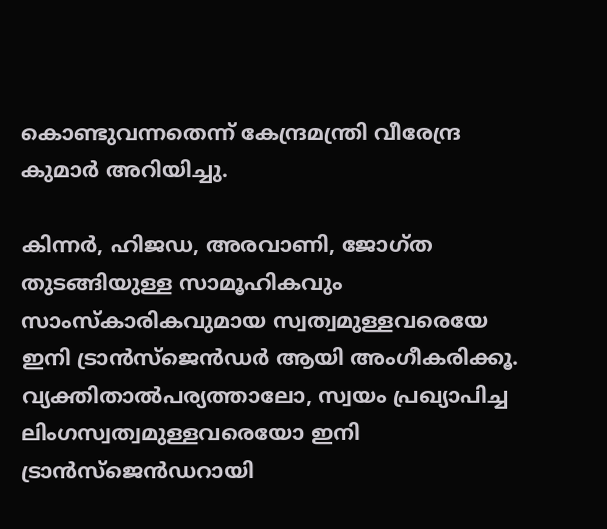കൊണ്ടുവന്നതെന്ന് കേന്ദ്രമന്ത്രി വീരേന്ദ്ര കുമാർ അറിയിച്ചു.

കിന്നർ, ഹിജഡ, അരവാണി, ജോഗ്ത തുടങ്ങിയുള്ള സാമൂഹികവും സാംസ്‌കാരികവുമായ സ്വത്വമുള്ളവരെയേ ഇനി ട്രാൻസ്‌ജെൻഡർ ആയി അംഗീകരിക്കൂ. വ്യക്തിതാൽപര്യത്താലോ, സ്വയം പ്രഖ്യാപിച്ച ലിംഗസ്വത്വമുള്ളവരെയോ ഇനി ട്രാൻസ്‌ജെൻഡറായി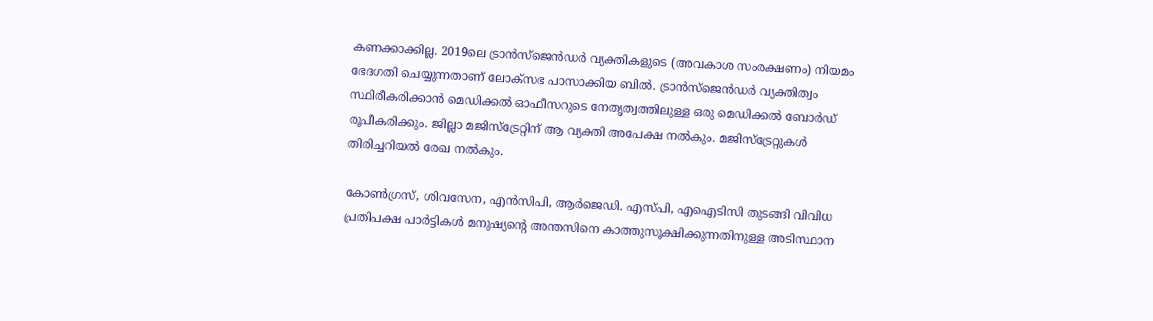കണക്കാക്കില്ല. 2019ലെ ട്രാൻസ്‌ജെൻഡർ വ്യക്തികളുടെ (അവകാശ സംരക്ഷണം) നിയമം ഭേദഗതി ചെയ്യുന്നതാണ് ലോക്‌സഭ പാസാക്കിയ ബിൽ. ട്രാൻസ്‌ജെൻഡർ വ്യക്തിത്വം സ്ഥിരീകരിക്കാൻ മെഡിക്കൽ ഓഫീസറുടെ നേതൃത്വത്തിലുള്ള ഒരു മെഡിക്കൽ ബോർഡ് രൂപീകരിക്കും. ജില്ലാ മജിസ്‌ട്രേറ്റിന് ആ വ്യക്തി അപേക്ഷ നൽകും. മജിസ്‌ട്രേറ്റുകൾ തിരിച്ചറിയൽ രേഖ നൽകും.

കോൺഗ്രസ്, ശിവസേന, എൻസിപി, ആർജെഡി. എസ്‌പി, എഐടിസി തുടങ്ങി വിവിധ പ്രതിപക്ഷ പാർട്ടികൾ മനുഷ്യന്റെ അന്തസിനെ കാത്തുസൂക്ഷിക്കുന്നതിനുള്ള അടിസ്ഥാന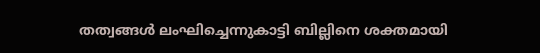തത്വങ്ങൾ ലംഘിച്ചെന്നുകാട്ടി ബില്ലിനെ ശക്തമായി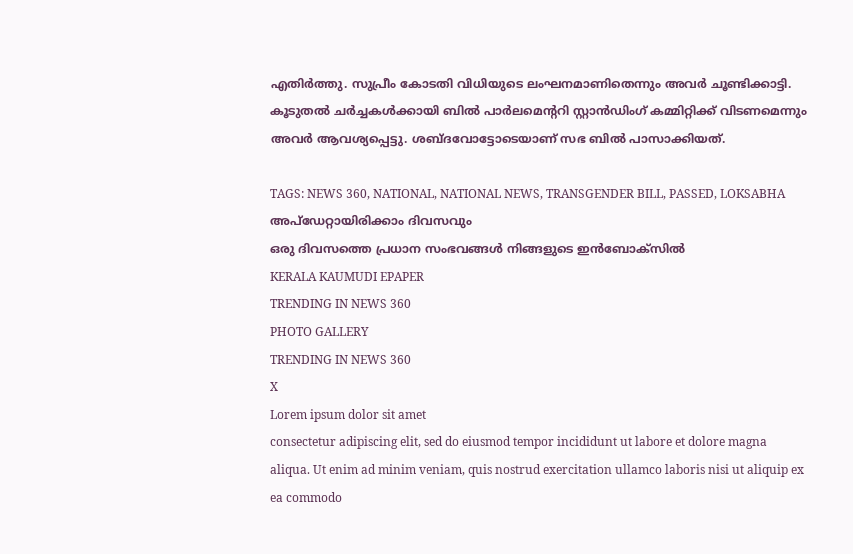എതിർത്തു. സുപ്രീം കോടതി വിധിയുടെ ലംഘനമാണിതെന്നും അവർ ചൂണ്ടിക്കാട്ടി. കൂടുതൽ ചർച്ചകൾക്കായി ബിൽ പാർലമെന്ററി സ്റ്റാൻഡിംഗ് കമ്മിറ്റിക്ക് വിടണമെന്നും അവർ ആവശ്യപ്പെട്ടു. ശബ്‌ദവോട്ടോടെയാണ് സഭ ബിൽ പാസാക്കിയത്.

TAGS: NEWS 360, NATIONAL, NATIONAL NEWS, TRANSGENDER BILL, PASSED, LOKSABHA
അപ്ഡേറ്റായിരിക്കാം ദിവസവും
ഒരു ദിവസത്തെ പ്രധാന സംഭവങ്ങൾ നിങ്ങളുടെ ഇൻബോക്സിൽ
KERALA KAUMUDI EPAPER
TRENDING IN NEWS 360
PHOTO GALLERY
TRENDING IN NEWS 360
X
Lorem ipsum dolor sit amet
consectetur adipiscing elit, sed do eiusmod tempor incididunt ut labore et dolore magna aliqua. Ut enim ad minim veniam, quis nostrud exercitation ullamco laboris nisi ut aliquip ex ea commodo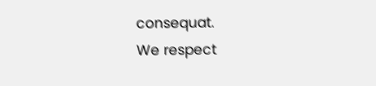consequat.
We respect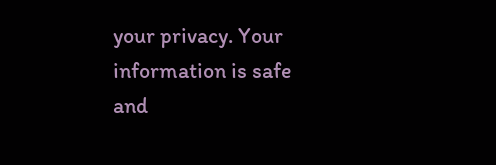your privacy. Your information is safe and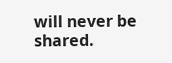will never be shared.